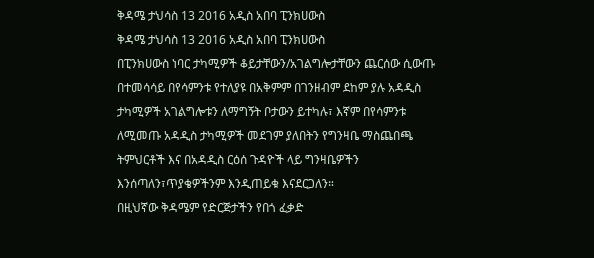ቅዳሜ ታህሳስ 13 2016 አዲስ አበባ ፒንክሀውስ
ቅዳሜ ታህሳስ 13 2016 አዲስ አበባ ፒንክሀውስ
በፒንክሀውስ ነባር ታካሚዎች ቆይታቸውን/አገልግሎታቸውን ጨርሰው ሲውጡ በተመሳሳይ በየሳምንቱ የተለያዩ በአቅምም በገንዘብም ደከም ያሉ አዳዲስ ታካሚዎች አገልግሎቱን ለማግኝት ቦታውን ይተካሉ፣ እኛም በየሳምንቱ ለሚመጡ አዳዲስ ታካሚዎች መደገም ያለበትን የግንዛቤ ማስጨበጫ ትምህርቶች እና በአዳዲስ ርዕሰ ጉዳዮች ላይ ግንዛቤዎችን እንሰጣለን፣ጥያቄዎችንም እንዲጠይቁ እናደርጋለን።
በዚህኛው ቅዳሜም የድርጅታችን የበጎ ፈቃድ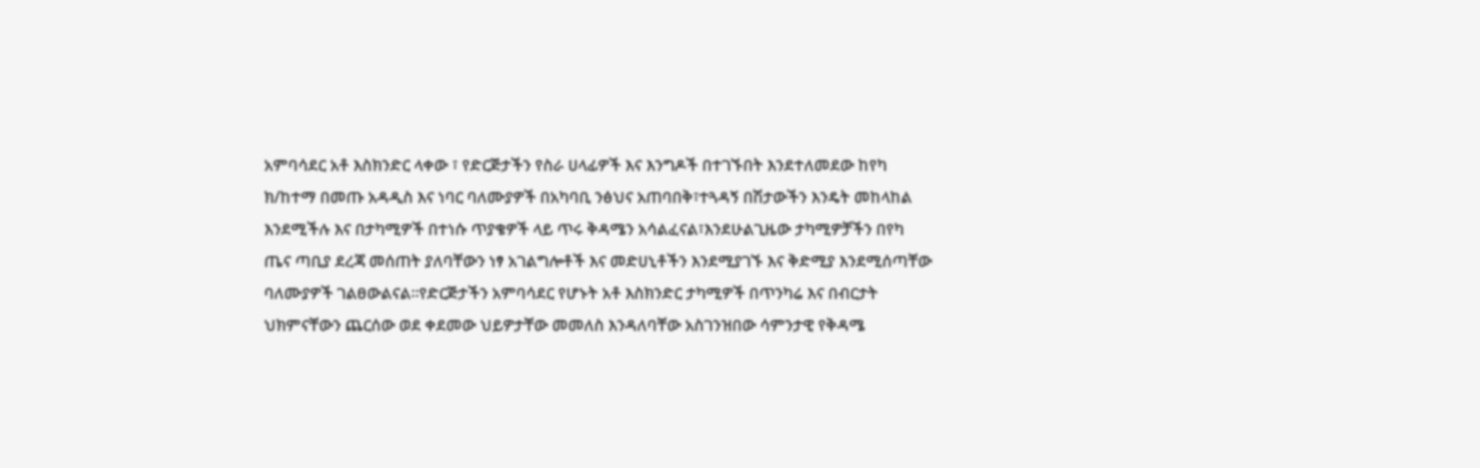አምባሳደር አቶ እስክንድር ላቀው ፣ የድርጅታችን የስራ ሀላፊዎች እና እንግዶች በተገኙበት እንደተለመደው ከየካ ክ/ከተማ በመጡ አዳዲስ እና ነባር ባለሙያዎች በአካባቢ ንፅህና አጠባበቅ፣ተጓዳኝ በሽታውችን እንዴት መከላከል እንደሚችሉ እና በታካሚዎች በተነሱ ጥያቄዎች ላይ ጥሩ ቅዳሜን አሳልፈናል፣እንደሁልጊዜው ታካሚዎቻችን በየካ ጤና ጣቢያ ደረጃ መሰጠት ያለባቸውን ነፃ አገልግሎቶች እና መድሀኒቶችን እንደሚያገኙ እና ቅድሚያ እንደሚሰጣቸው ባለሙያዎች ገልፀውልናል።የድርጅታችን አምባሳደር የሆኑት አቶ እስክንድር ታካሚዎች በጥንካሬ እና በብርታት ህክምናቸውን ጨርሰው ወደ ቀደመው ህይዎታቸው መመለስ እንዳለባቸው አስገንዝበው ሳምንታዊ የቅዳሜ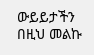ውይይታችን በዚህ መልኩ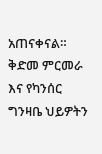አጠናቀናል።
ቅድመ ምርመራ እና የካንሰር ግንዛቤ ህይዎትን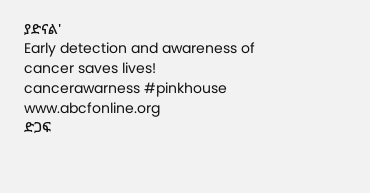ያድናል'
Early detection and awareness of cancer saves lives!
cancerawarness #pinkhouse www.abcfonline.org
ድጋፍ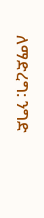ለማድረግ: ንግድ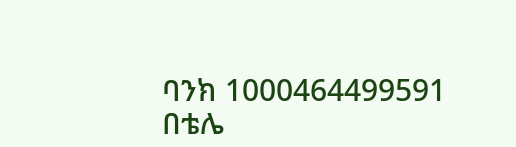ባንክ 1000464499591
በቴሌ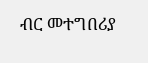ብር መተግበሪያ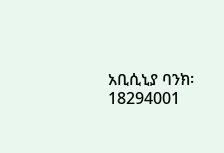አቢሲኒያ ባንክ፡ 18294001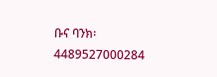ቡና ባንክ፡4489527000284